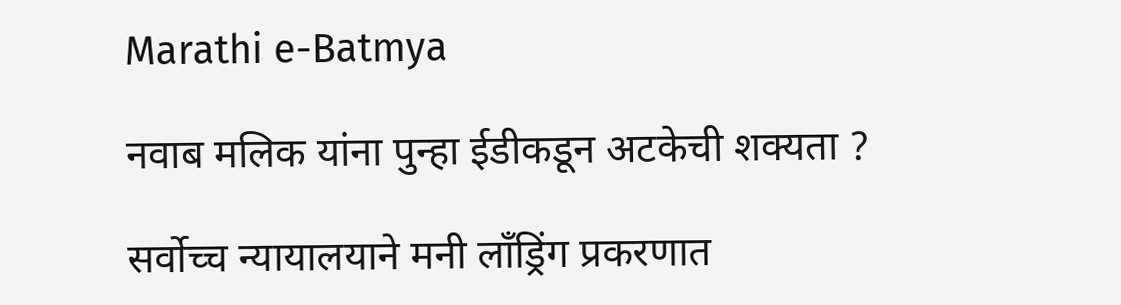Marathi e-Batmya

नवाब मलिक यांना पुन्हा ईडीकडून अटकेची शक्यता ?

सर्वोच्च न्यायालयाने मनी लाँड्रिंग प्रकरणात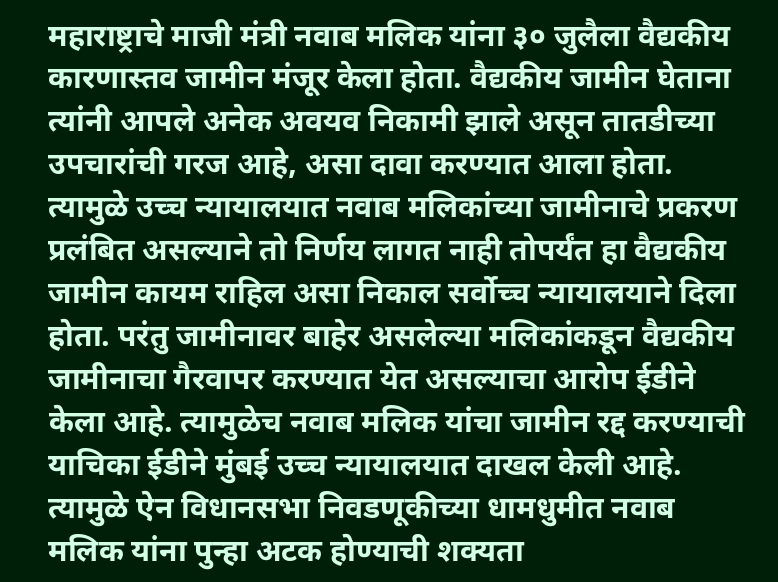महाराष्ट्राचे माजी मंत्री नवाब मलिक यांना ३० जुलैला वैद्यकीय कारणास्तव जामीन मंजूर केला होता. वैद्यकीय जामीन घेताना त्यांनी आपले अनेक अवयव निकामी झाले असून तातडीच्या उपचारांची गरज आहे, असा दावा करण्यात आला होता. त्यामुळे उच्च न्यायालयात नवाब मलिकांच्या जामीनाचे प्रकरण प्रलंबित असल्याने तो निर्णय लागत नाही तोपर्यंत हा वैद्यकीय जामीन कायम राहिल असा निकाल सर्वोच्च न्यायालयाने दिला होता. परंतु जामीनावर बाहेर असलेल्या मलिकांकडून वैद्यकीय जामीनाचा गैरवापर करण्यात येत असल्याचा आरोप ईडीने केला आहे. त्यामुळेच नवाब मलिक यांचा जामीन रद्द करण्याची याचिका ईडीने मुंबई उच्च न्यायालयात दाखल केली आहे. त्यामुळे ऐन विधानसभा निवडणूकीच्या धामधुमीत नवाब मलिक यांना पुन्हा अटक होण्याची शक्यता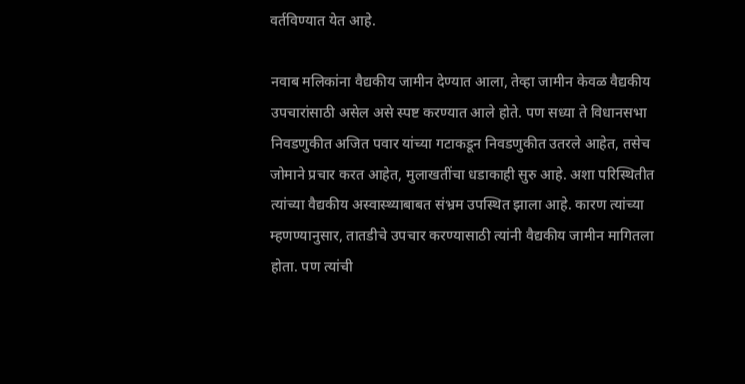वर्तविण्यात येत आहे.

नवाब मलिकांना वैद्यकीय जामीन देण्यात आला, तेव्हा जामीन केवळ वैद्यकीय उपचारांसाठी असेल असे स्पष्ट करण्यात आले होते. पण सध्या ते विधानसभा निवडणुकीत अजित पवार यांच्या गटाकडून निवडणुकीत उतरले आहेत, तसेच जोमाने प्रचार करत आहेत, मुलाखतींचा धडाकाही सुरु आहे. अशा परिस्थितीत त्यांच्या वैद्यकीय अस्वास्थ्याबाबत संभ्रम उपस्थित झाला आहे. कारण त्यांच्या म्हणण्यानुसार, तातडीचे उपचार करण्यासाठी त्यांनी वैद्यकीय जामीन मागितला होता. पण त्यांची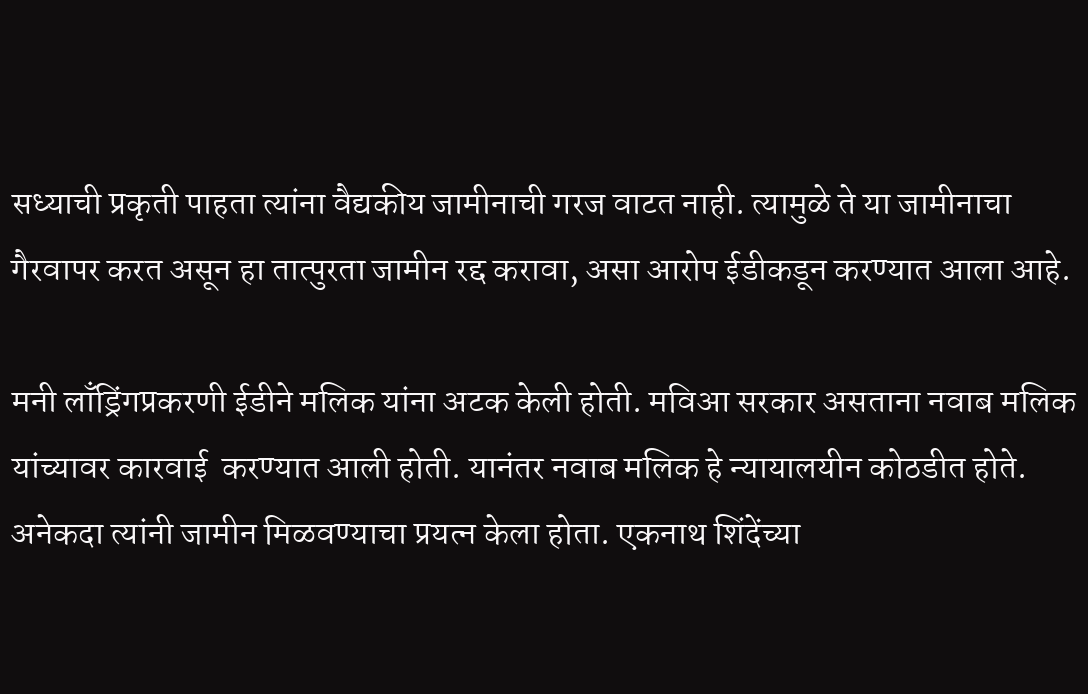सध्याची प्रकृती पाहता त्यांना वैद्यकीय जामीनाची गरज वाटत नाही. त्यामुळे ते या जामीनाचा गैरवापर करत असून हा तात्पुरता जामीन रद्द करावा, असा आरोप ईडीकडून करण्यात आला आहे.

मनी लाँड्रिंगप्रकरणी ईडीने मलिक यांना अटक केली होती. मविआ सरकार असताना नवाब मलिक यांच्यावर कारवाई  करण्यात आली होती. यानंतर नवाब मलिक हे न्यायालयीन कोठडीत होते. अनेकदा त्यांनी जामीन मिळवण्याचा प्रयत्न केला होता. एकनाथ शिंदेंच्या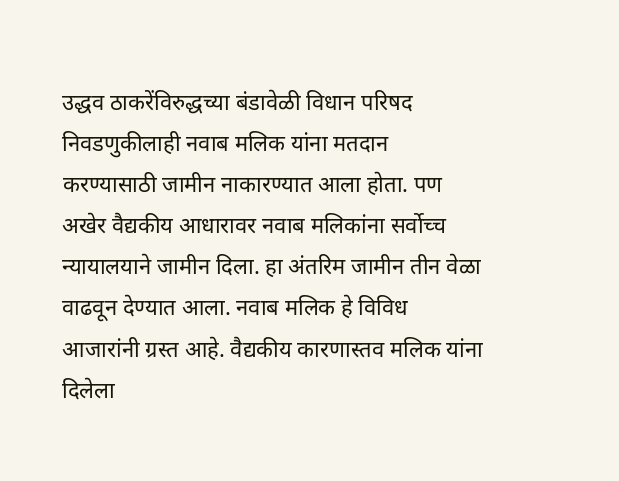उद्धव ठाकरेंविरुद्धच्या बंडावेळी विधान परिषद निवडणुकीलाही नवाब मलिक यांना मतदान करण्यासाठी जामीन नाकारण्यात आला होता. पण अखेर वैद्यकीय आधारावर नवाब मलिकांना सर्वोच्च न्यायालयाने जामीन दिला. हा अंतरिम जामीन तीन वेळा वाढवून देण्यात आला. नवाब मलिक हे विविध आजारांनी ग्रस्त आहे. वैद्यकीय कारणास्तव मलिक यांना दिलेला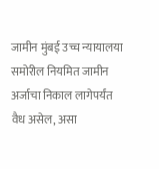जामीन मुंबई उच्च न्यायालया समोरील नियमित जामीन अर्जाचा निकाल लागेपर्यंत वैध असेल, असा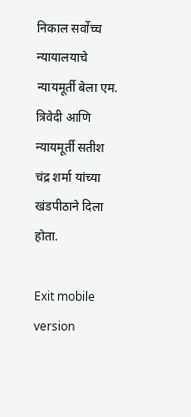निकाल सर्वोच्च न्यायालयाचे न्यायमूर्ती बेला एम. त्रिवेदी आणि न्यायमूर्ती सतीश चंद्र शर्मा यांच्या खंडपीठाने दिला होता.

Exit mobile version